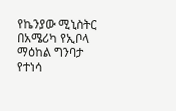የኬንያው ሚኒስትር በአሜሪካ የኢቦላ ማዕከል ግንባታ የተነሳ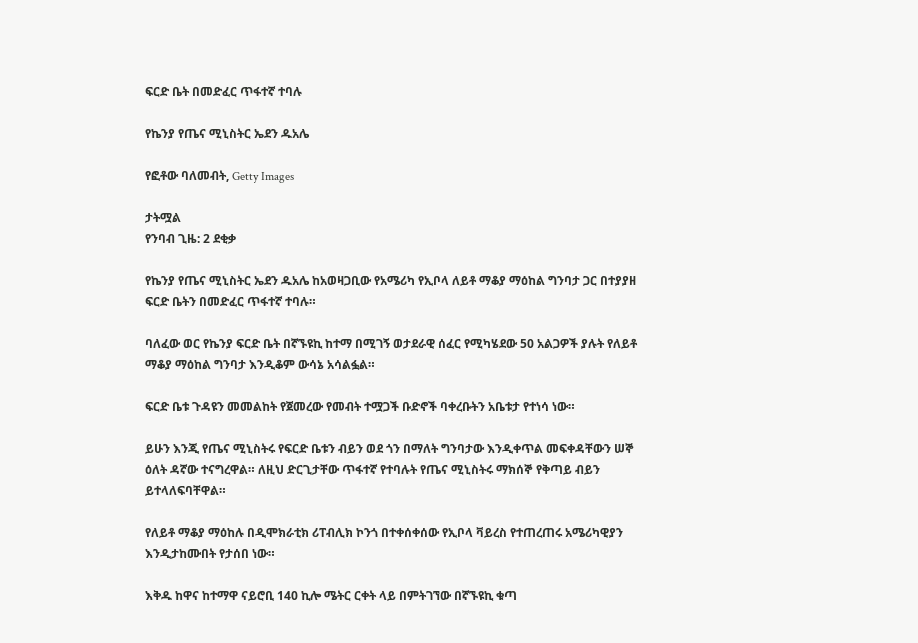ፍርድ ቤት በመድፈር ጥፋተኛ ተባሉ

የኬንያ የጤና ሚኒስትር ኤደን ዱአሌ

የፎቶው ባለመብት, Getty Images

ታትሟል
የንባብ ጊዜ: 2 ደቂቃ

የኬንያ የጤና ሚኒስትር ኤደን ዱአሌ ከአወዛጋቢው የአሜሪካ የኢቦላ ለይቶ ማቆያ ማዕከል ግንባታ ጋር በተያያዘ ፍርድ ቤትን በመድፈር ጥፋተኛ ተባሉ።

ባለፈው ወር የኬንያ ፍርድ ቤት በኛኙዩኪ ከተማ በሚገኝ ወታደራዊ ሰፈር የሚካሄደው 50 አልጋዎች ያሉት የለይቶ ማቆያ ማዕከል ግንባታ እንዲቆም ውሳኔ አሳልፏል።

ፍርድ ቤቱ ጉዳዩን መመልከት የጀመረው የመብት ተሟጋች ቡድኖች ባቀረቡትን አቤቱታ የተነሳ ነው።

ይሁን እንጂ የጤና ሚኒስትሩ የፍርድ ቤቱን ብይን ወደ ጎን በማለት ግንባታው እንዲቀጥል መፍቀዳቸውን ሠኞ ዕለት ዳኛው ተናግረዋል። ለዚህ ድርጊታቸው ጥፋተኛ የተባሉት የጤና ሚኒስትሩ ማክሰኞ የቅጣይ ብይን ይተላለፍባቸዋል።

የለይቶ ማቆያ ማዕከሉ በዲሞክራቲክ ሪፐብሊክ ኮንጎ በተቀሰቀሰው የኢቦላ ቫይረስ የተጠረጠሩ አሜሪካዊያን እንዲታከሙበት የታሰበ ነው።

እቅዱ ከዋና ከተማዋ ናይሮቢ 140 ኪሎ ሜትር ርቀት ላይ በምትገኘው በኛኙዩኪ ቁጣ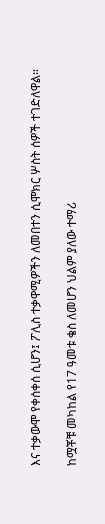እና ተቃውሞ የቀሰቀሰ ሲሆን፤ ፖሊስ ተቃዋሚዎችን ለመበተን ሲሞክር ሦስት ሰዎች ተገድለዋል።

ከሟቾቹ መካከል የ17 ዓመቱ ቄስ ለመሆን ህልም ያለው ተማሪ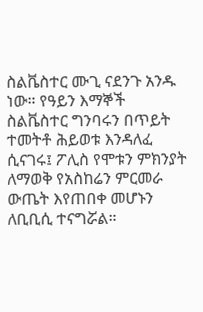ስልቬስተር ሙጊ ናደንጉ አንዱ ነው። የዓይን እማኞች ስልቬስተር ግንባሩን በጥይት ተመትቶ ሕይወቱ እንዳለፈ ሲናገሩ፤ ፖሊስ የሞቱን ምክንያት ለማወቅ የአስከሬን ምርመራ ውጤት እየጠበቀ መሆኑን ለቢቢሲ ተናግሯል።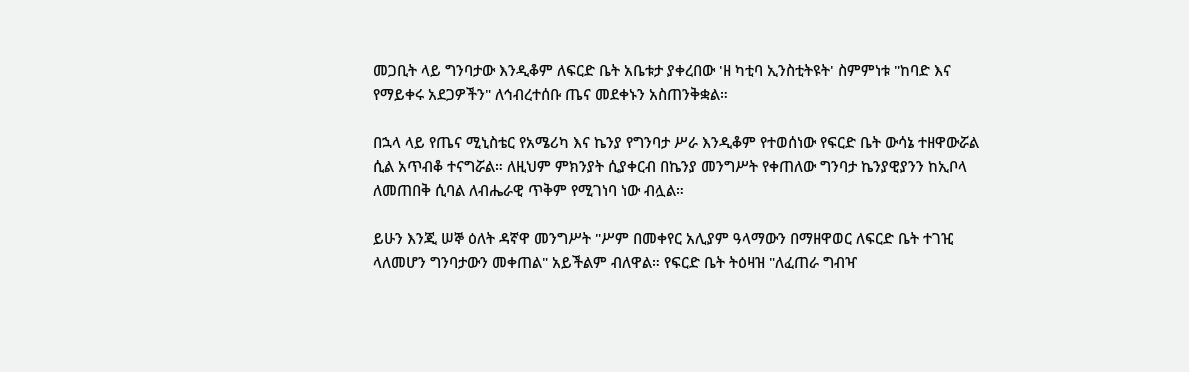መጋቢት ላይ ግንባታው እንዲቆም ለፍርድ ቤት አቤቱታ ያቀረበው 'ዘ ካቲባ ኢንስቲትዩት' ስምምነቱ "ከባድ እና የማይቀሩ አደጋዎችን" ለኅብረተሰቡ ጤና መደቀኑን አስጠንቅቋል።

በኋላ ላይ የጤና ሚኒስቴር የአሜሪካ እና ኬንያ የግንባታ ሥራ እንዲቆም የተወሰነው የፍርድ ቤት ውሳኔ ተዘዋውሯል ሲል አጥብቆ ተናግሯል። ለዚህም ምክንያት ሲያቀርብ በኬንያ መንግሥት የቀጠለው ግንባታ ኬንያዊያንን ከኢቦላ ለመጠበቅ ሲባል ለብሔራዊ ጥቅም የሚገነባ ነው ብሏል።

ይሁን እንጂ ሠኞ ዕለት ዳኛዋ መንግሥት "ሥም በመቀየር አሊያም ዓላማውን በማዘዋወር ለፍርድ ቤት ተገዢ ላለመሆን ግንባታውን መቀጠል" አይችልም ብለዋል። የፍርድ ቤት ትዕዛዝ "ለፈጠራ ግብዣ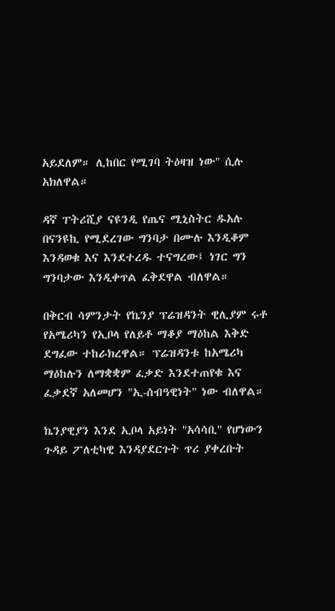አይደለም። ሊከበር የሚገባ ትዕዛዝ ነው" ሲሉ አክለዋል።

ዳኛ ፐትሪሺያ ናዩንዲ የጤና ሚኒስትር ዱአሉ በናንዩኪ የሚደረገው ግንባታ በሙሉ እንዲቆም እንዳወቁ እና እንደተረዱ ተናግረው፤ ነገር ግን ግንባታው እንዲቀጥል ፈቅደዋል ብለዋል።

በቅርብ ሳምንታት የኬንያ ፕሬዝዳንት ዊሊያም ሩቶ የአሜሪካን የኢቦላ የለይቶ ማቆያ ማዕከል እቅድ ደግፈው ተከራክረዋል። ፕሬዝዳንቱ ከአሜሪካ ማዕከሉን ለማቋቋም ፈቃድ እንደተጠየቁ እና ፈቃደኛ አለመሆን "ኢ-ሰብዓዊነት" ነው ብለዋል።

ኬንያዊያን እንደ ኢቦላ አይነት "አሳሳቢ" የሆነውን ጉዳይ ፖለቲካዊ እንዳያደርጉት ጥሪ ያቀረቡት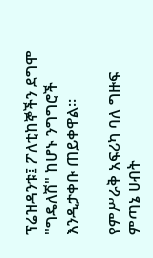ፕሬዝዳንቱ፤ ፖለቲከኞችን ደግሞ "ግዴለሽ" ከሆኑ ንግግሮች እንዲታቀቡ ጠይቀዋል።

የምሥራቅ አፍሪካ ባለ ግዙፍ ምጣኔ ሀብት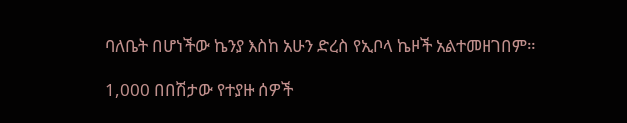ባለቤት በሆነችው ኬንያ እስከ አሁን ድረስ የኢቦላ ኬዞች አልተመዘገበም።

1,000 በበሽታው የተያዙ ሰዎች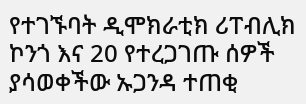የተገኙባት ዲሞክራቲክ ሪፐብሊክ ኮንጎ እና 20 የተረጋገጡ ሰዎች ያሳወቀችው ኡጋንዳ ተጠቂ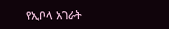የኢቦላ አገራት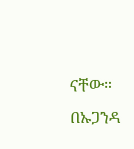ናቸው። በኡጋንዳ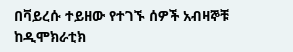በቫይረሱ ተይዘው የተገኙ ሰዎች አብዛኞቹ ከዲሞክራቲክ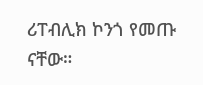ሪፐብሊክ ኮንጎ የመጡ ናቸው።